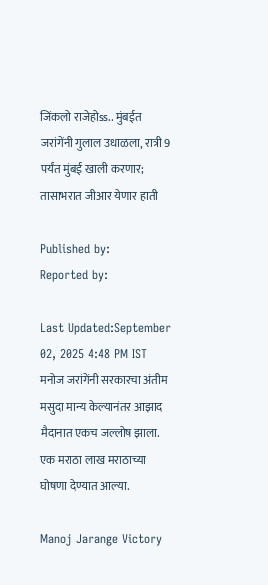जिंकलो राजेहोss.. मुंबईत जरांगेंनी गुलाल उधाळला, रात्री 9 पर्यंत मुंबई खाली करणार; तासाभरात जीआर येणार हाती

Published by:
Reported by:

Last Updated:September 02, 2025 4:48 PM IST
मनोज जरांगेंनी सरकारचा अंतीम मसुदा मान्य केल्यानंतर आझाद मैदानात एकच जल्लोष झाला. एक मराठा लाख मराठाच्या घोषणा देण्यात आल्या.

Manoj Jarange Victory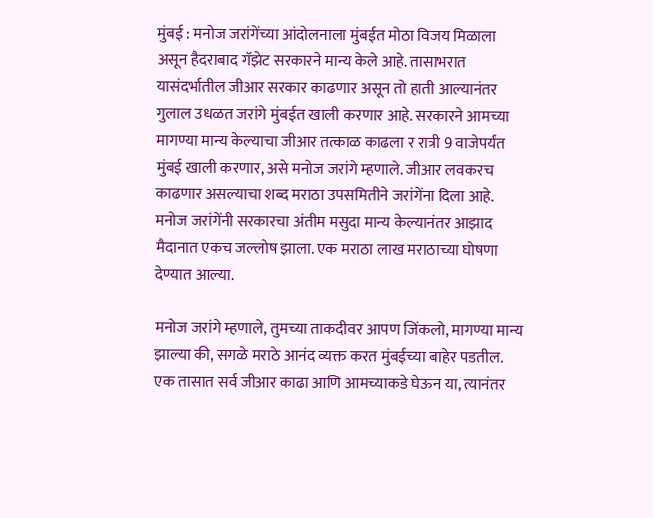मुंबई : मनोज जरांगेंच्या आंदोलनाला मुंबईत मोठा विजय मिळाला असून हैदराबाद गॅझेट सरकारने मान्य केले आहे. तासाभरात यासंदर्भातील जीआर सरकार काढणार असून तो हाती आल्यानंतर गुलाल उधळत जरांगे मुंबईत खाली करणार आहे. सरकारने आमच्या मागण्या मान्य केल्याचा जीआर तत्काळ काढला र रात्री 9 वाजेपर्यंत मुंबई खाली करणार, असे मनोज जरांगे म्हणाले. जीआर लवकरच काढणार असल्याचा शब्द मराठा उपसमितीने जरांगेंना दिला आहे. मनोज जरांगेंनी सरकारचा अंतीम मसुदा मान्य केल्यानंतर आझाद मैदानात एकच जल्लोष झाला. एक मराठा लाख मराठाच्या घोषणा देण्यात आल्या.

मनोज जरांगे म्हणाले, तुमच्या ताकदीवर आपण जिंकलो, मागण्या मान्य झाल्या की, सगळे मराठे आनंद व्यक्त करत मुंबईच्या बाहेर पडतील. एक तासात सर्व जीआर काढा आणि आमच्याकडे घेऊन या, त्यानंतर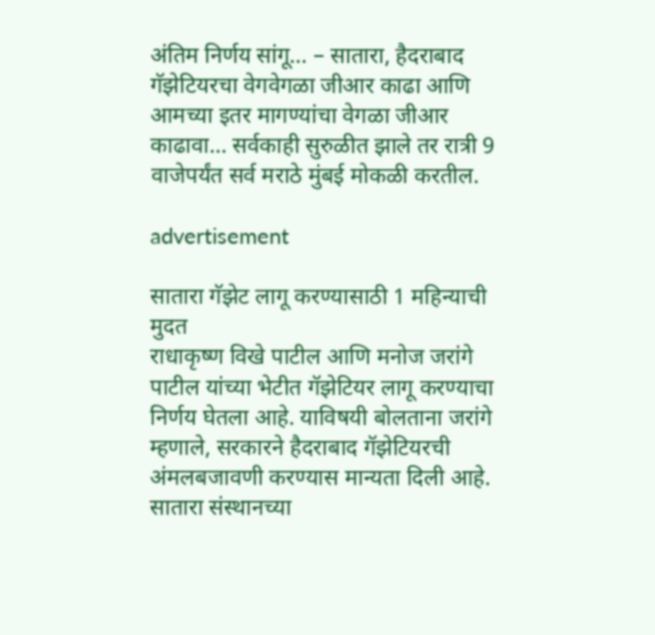अंतिम निर्णय सांगू… – सातारा, हैदराबाद गॅझेटियरचा वेगवेगळा जीआर काढा आणि आमच्या इतर मागण्यांचा वेगळा जीआर काढावा… सर्वकाही सुरुळीत झाले तर रात्री 9 वाजेपर्यंत सर्व मराठे मुंबई मोकळी करतील.

advertisement

सातारा गॅझेट लागू करण्यासाठी 1 महिन्याची मुदत
राधाकृष्ण विखे पाटील आणि मनोज जरांगे पाटील यांच्या भेटीत गॅझेटियर लागू करण्याचा निर्णय घेतला आहे. याविषयी बोलताना जरांगे म्हणाले, सरकारने हैदराबाद गॅझेटियरची अंमलबजावणी करण्यास मान्यता दिली आहे. सातारा संस्थानच्या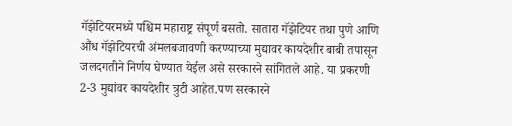गॅझेटियरमध्ये पश्चिम महाराष्ट्र संपूर्ण बसतो. सातारा गॅझेटियर तथा पुणे आणि औंध गॅझेटियरची अंमलबजावणी करण्याच्या मुद्यावर कायदेशीर बाबी तपासून जलदगतीने निर्णय घेण्यात येईल असे सरकारने सांगितले आहे. या प्रकरणी 2-3 मुद्यांवर कायदेशीर त्रुटी आहेत.पण सरकारने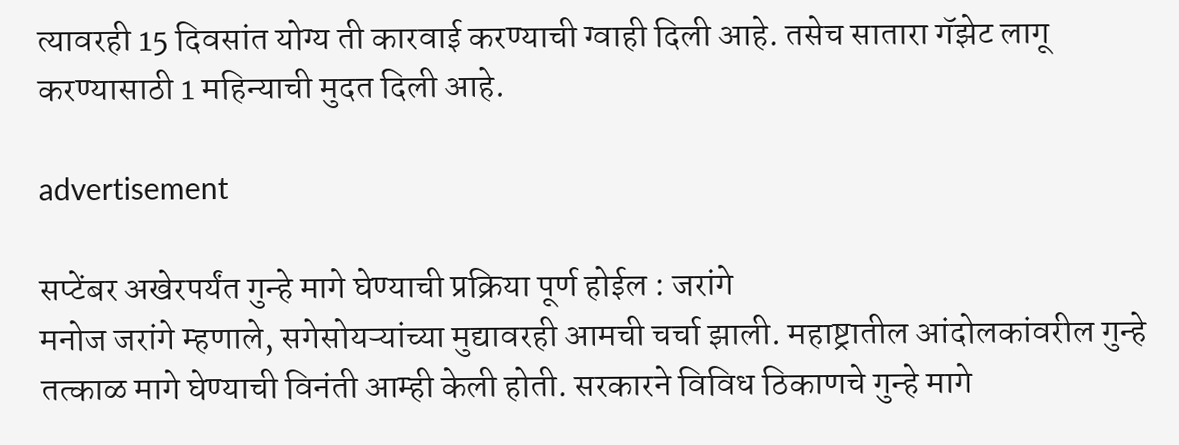त्यावरही 15 दिवसांत योग्य ती कारवाई करण्याची ग्वाही दिली आहे. तसेच सातारा गॅझेट लागू करण्यासाठी 1 महिन्याची मुदत दिली आहे.

advertisement

सप्टेंबर अखेरपर्यंत गुन्हे मागे घेण्याची प्रक्रिया पूर्ण होईल : जरांगे
मनोज जरांगे म्हणाले, सगेसोयऱ्यांच्या मुद्यावरही आमची चर्चा झाली. महाष्ट्रातील आंदोलकांवरील गुन्हे तत्काळ मागे घेण्याची विनंती आम्ही केली होती. सरकारने विविध ठिकाणचे गुन्हे मागे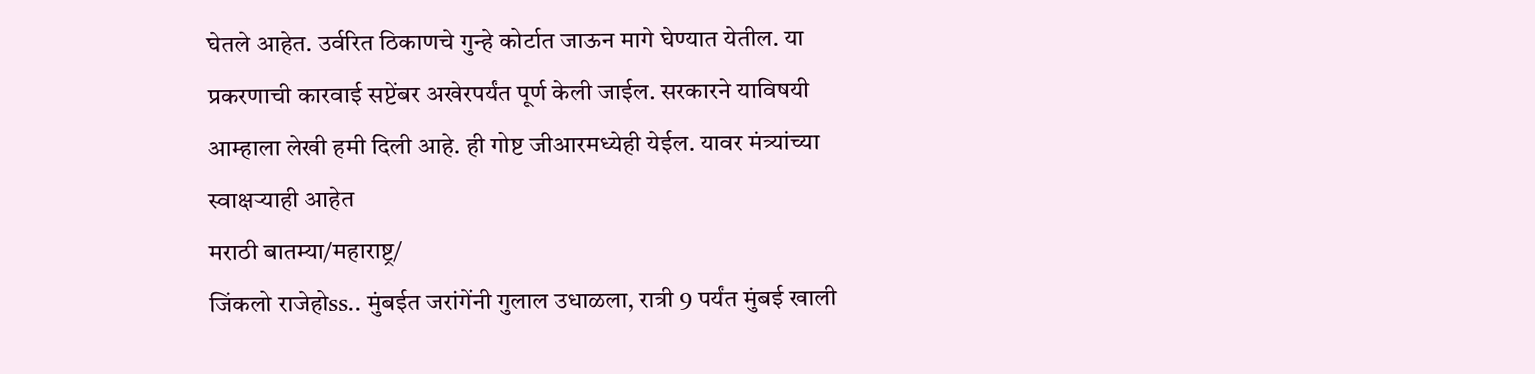घेतले आहेत. उर्वरित ठिकाणचे गुन्हे कोर्टात जाऊन मागे घेण्यात येतील. या प्रकरणाची कारवाई सप्टेंबर अखेरपर्यंत पूर्ण केली जाईल. सरकारने याविषयी आम्हाला लेखी हमी दिली आहे. ही गोष्ट जीआरमध्येही येईल. यावर मंत्र्यांच्या स्वाक्षऱ्याही आहेत
मराठी बातम्या/महाराष्ट्र/
जिंकलो राजेहोss.. मुंबईत जरांगेंनी गुलाल उधाळला, रात्री 9 पर्यंत मुंबई खाली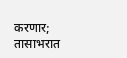करणार; तासाभरात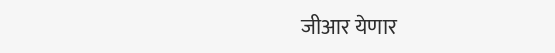जीआर येणार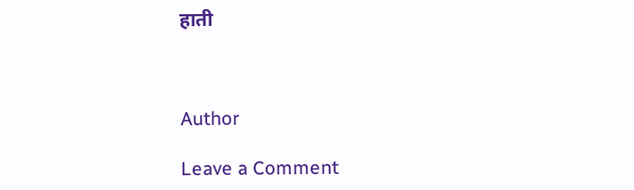हाती



Author

Leave a Comment